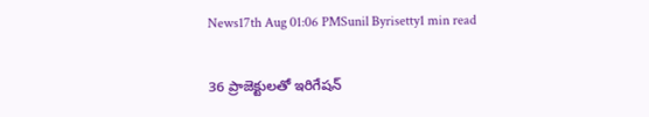News17th Aug 01:06 PMSunil Byrisetty1 min read

36 ప్రాజెక్టులతో ఇరిగేషన్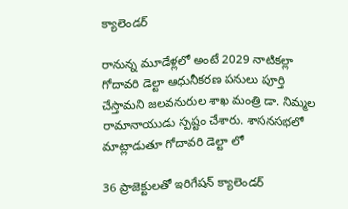క్యాలెండర్

రానున్న మూడేళ్లలో అంటే 2029 నాటికల్లా గోదావరి డెల్టా ఆధునీకరణ పనులు పూర్తి చేస్తామని జలవనురుల శాఖ మంత్రి డా. నిమ్మల రామానాయుడు స్పష్టం చేశారు. శాసనసభలో మాట్లాడుతూ గోదావరి డెల్టా లో

36 ప్రాజెక్టులతో ఇరిగేషన్ క్యాలెండర్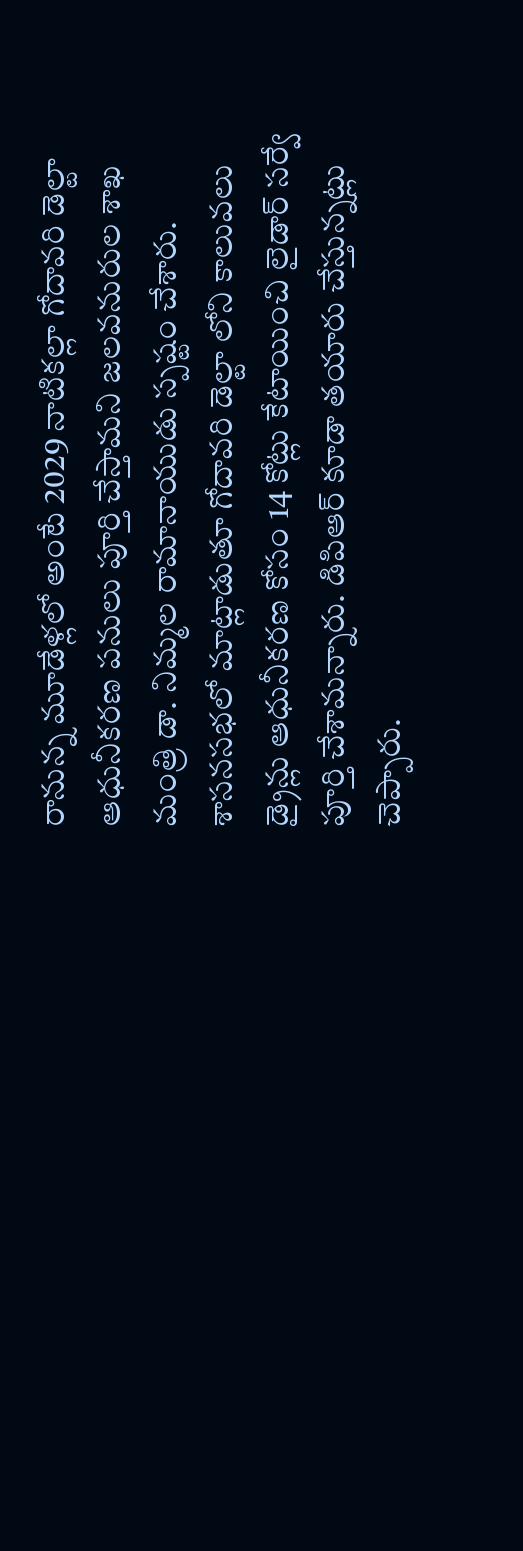రానున్న మూడేళ్లలో అంటే 2029 నాటికల్లా గోదావరి డెల్టా ఆధునీకరణ పనులు పూర్తి చేస్తామని జలవనురుల శాఖ మంత్రి డా. నిమ్మల రామానాయుడు స్పష్టం చేశారు. శాసనసభలో మాట్లాడుతూ గోదావరి డెల్టా లోని కాలువలు డ్రైన్లు ఆధునీకరణ కోసం 14 కోట్లు కేటాయించి లైడార్ సర్వే పూర్తి చేశామన్నారు. డిపిఆర్ కూడా తయారు చేస్తున్నట్లు చెప్పారు.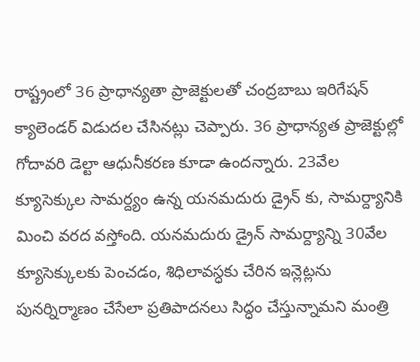రాష్ట్రంలో 36 ప్రాధాన్యతా ప్రాజెక్టులతో చంద్రబాబు ఇరిగేషన్ క్యాలెండర్ విడుదల చేసినట్లు చెప్పారు. 36 ప్రాధాన్యత ప్రాజెక్టుల్లో గోదావరి డెల్టా ఆధునీకరణ కూడా ఉందన్నారు. 23వేల క్యూసెక్కుల సామర్ద్యం ఉన్న యనమదురు డ్రైన్ కు, సామర్ద్యానికి మించి వరద వస్తోంది. యనమదురు డ్రైన్ సామర్ద్యాన్ని 30వేల క్యూసెక్కులకు పెంచడం, శిధిలావస్ధకు చేరిన ఇన్లెట్లను పునర్నిర్మాణం చేసేలా ప్రతిపాదనలు సిద్ధం చేస్తున్నామని మంత్రి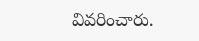వివరించారు.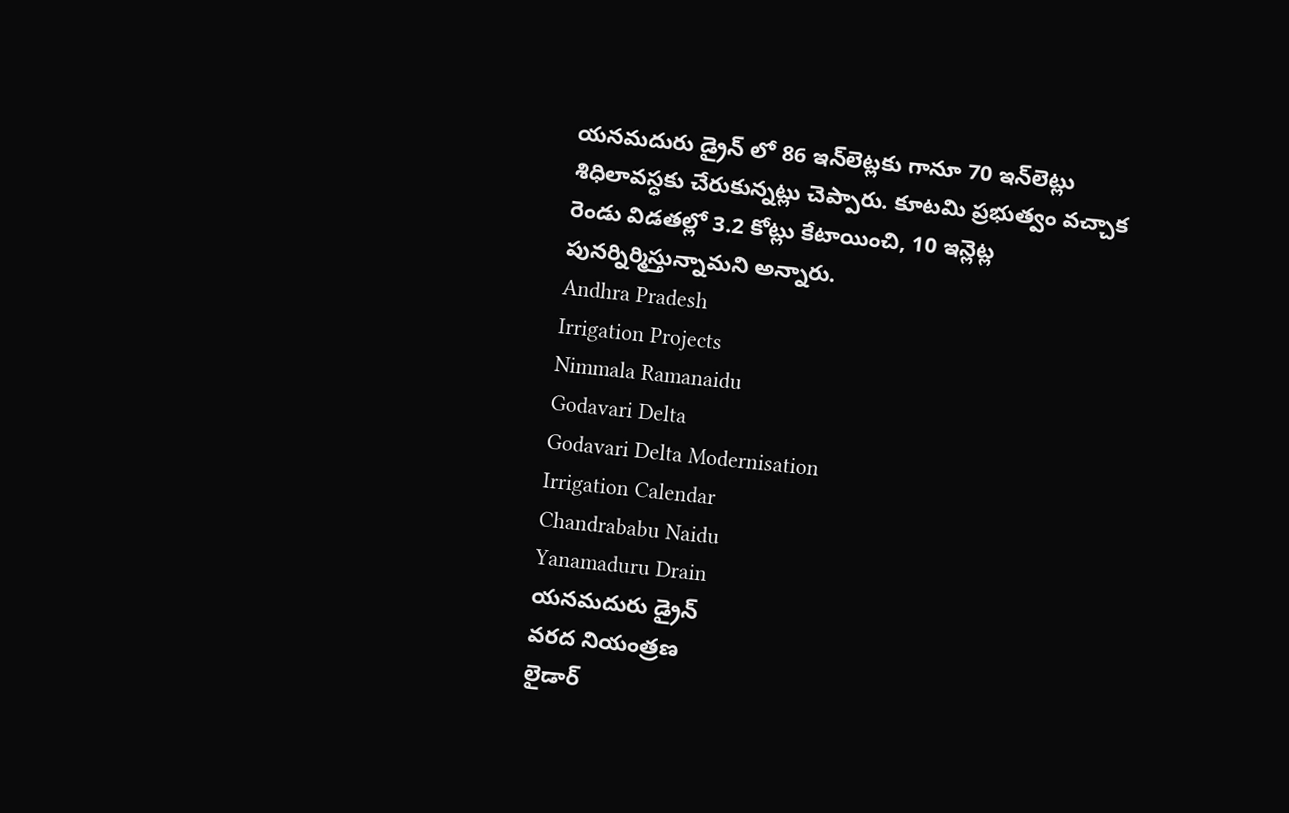యనమదురు డ్రైన్ లో 86 ఇన్‌లెట్లకు గానూ 70 ఇన్‌లెట్లు శిధిలావస్ధకు చేరుకున్నట్లు చెప్పారు. కూటమి ప్రభుత్వం వచ్చాక రెండు విడతల్లో 3.2 కోట్లు కేటాయించి, 10 ఇన్లెట్ల పునర్నిర్మిస్తున్నామని అన్నారు.
Andhra Pradesh
Irrigation Projects
Nimmala Ramanaidu
Godavari Delta
Godavari Delta Modernisation
Irrigation Calendar
Chandrababu Naidu
Yanamaduru Drain
యనమదురు డ్రైన్
వరద నియంత్రణ
లైడార్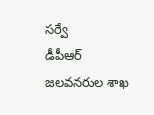సర్వే
డీపీఆర్
జలవనరుల శాఖ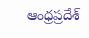ఆంధ్రప్రదేశ్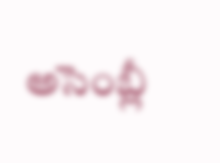అసెంబ్లీ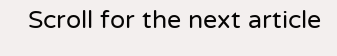Scroll for the next article